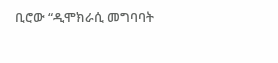ቢሮው “ዲሞክራሲ መግባባት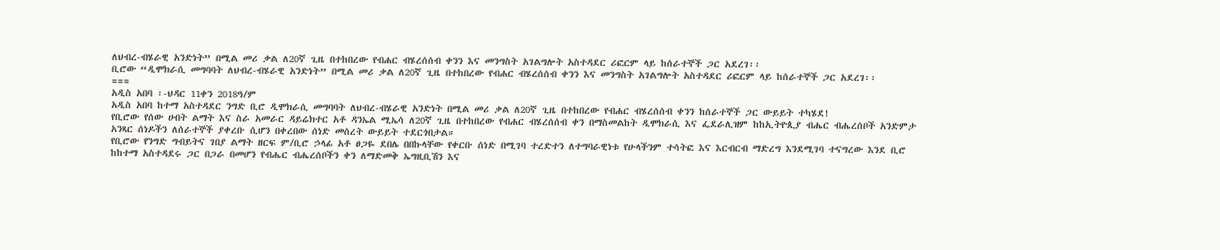ለህብረ-ብሄራዊ አንድነት” በሚል መሪ ቃል ለ20ኛ ጊዜ በተከበረው የብሐር ብሄረሰሰብ ቀንን እና መንግስት አገልግሎት አስተዳደር ሪፎርም ላይ ከሰራተኞች ጋር አደረገ፡፡
ቢሮው “ዲሞክራሲ መግባባት ለህብረ-ብሄራዊ አንድነት” በሚል መሪ ቃል ለ20ኛ ጊዜ በተከበረው የብሐር ብሄረሰሰብ ቀንን እና መንግስት አገልግሎት አስተዳደር ሪፎርም ላይ ከሰራተኞች ጋር አደረገ፡፡
===
አዲስ አበባ ፡-ህዳር 11ቀን 2018ዓ/ም
አዲስ አበባ ከተማ አስተዳደር ንግድ ቢሮ ዲሞክራሲ መግባባት ለህብረ-ብሄራዊ አንድነት በሚል መሪ ቃል ለ20ኛ ጊዜ በተከበረው የብሐር ብሄረሰሰብ ቀንን ከሰራተኞች ጋር ውይይት ተካሄደ!
የቢሮው የሰው ሀብት ልማት እና ስራ አመራር ዳይሬክተር አቶ ዳንኤል ሚኤሳ ለ20ኛ ጊዜ በተከበረው የብሐር ብሄረሰሰብ ቀን በማስመልከት ዲሞክራሲ እና ፌደራሊዝም ከከኢትዮጲያ ብሔር ብሔረሰቦች አንድምታ አንጻር ሰነዶችን ለሰራተኞች ያቀረቡ ሲሆን በቀረበው ሰነድ መሰረት ውይይት ተደርጎበታል።
የቢሮው የንግድ ግብይትና ገበያ ልማት ዘርፍ ም/ቢሮ ኃላፊ አቶ ፀጋዬ ደበሌ በበኩላቸው የቀርቡ ሰነድ በሚገባ ተረድተን ለተግባራዊነቱ የሁላችንም ተሳትፎ እና እርብርብ ማድረግ እንደሚገባ ተናግረው እንደ ቢሮ ከከተማ አስተዳደሩ ጋር በጋራ በመሆን የብሔር ብሔረሰቦችን ቀን ለማድመቅ ኤግዚቢሽን እና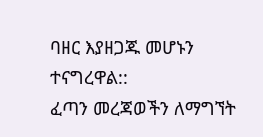ባዘር እያዘጋጁ መሆኑን ተናግረዋል::
ፈጣን መረጃወችን ለማግኘት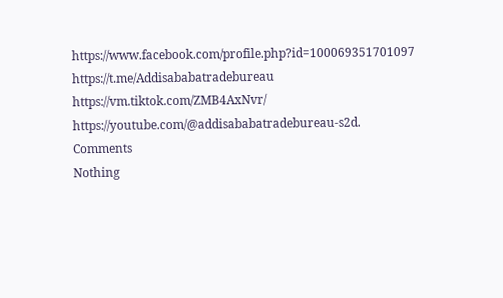https://www.facebook.com/profile.php?id=100069351701097
https://t.me/Addisababatradebureau
https://vm.tiktok.com/ZMB4AxNvr/
https://youtube.com/@addisababatradebureau-s2d.
Comments
Nothing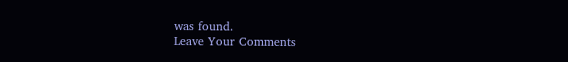was found.
Leave Your Comments